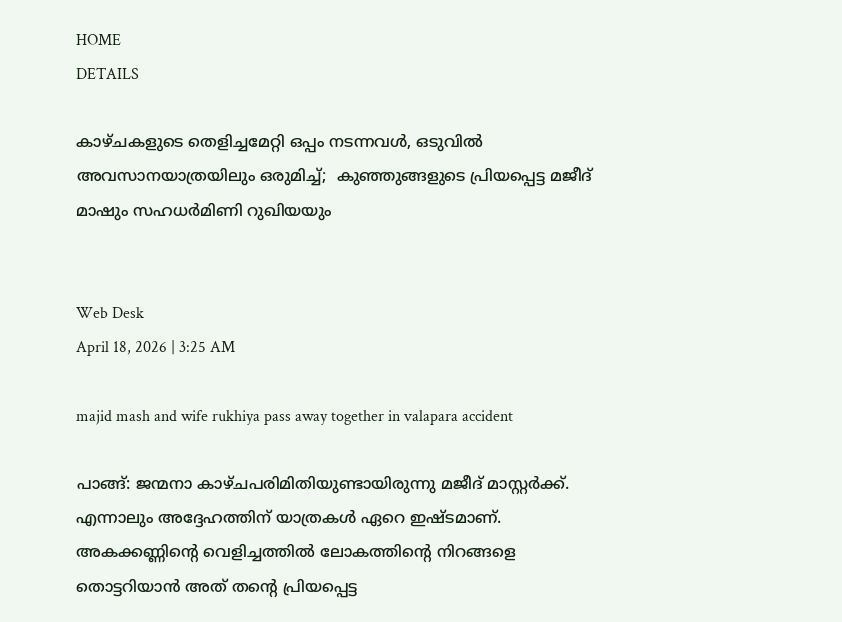HOME
DETAILS

കാഴ്ചകളുടെ തെളിച്ചമേറ്റി ഒപ്പം നടന്നവള്‍, ഒടുവില്‍ അവസാനയാത്രയിലും ഒരുമിച്ച്;  കുഞ്ഞുങ്ങളുടെ പ്രിയപ്പെട്ട മജീദ് മാഷും സഹധര്‍മിണി റുഖിയയും


Web Desk
April 18, 2026 | 3:25 AM

majid mash and wife rukhiya pass away together in valapara accident

പാങ്ങ്: ജന്മനാ കാഴ്ചപരിമിതിയുണ്ടായിരുന്നു മജീദ് മാസ്റ്റര്‍ക്ക്. എന്നാലും അദ്ദേഹത്തിന് യാത്രകള്‍ ഏറെ ഇഷ്ടമാണ്. അകക്കണ്ണിന്റെ വെളിച്ചത്തില്‍ ലോകത്തിന്റെ നിറങ്ങളെ തൊട്ടറിയാന്‍ അത് തന്റെ പ്രിയപ്പെട്ട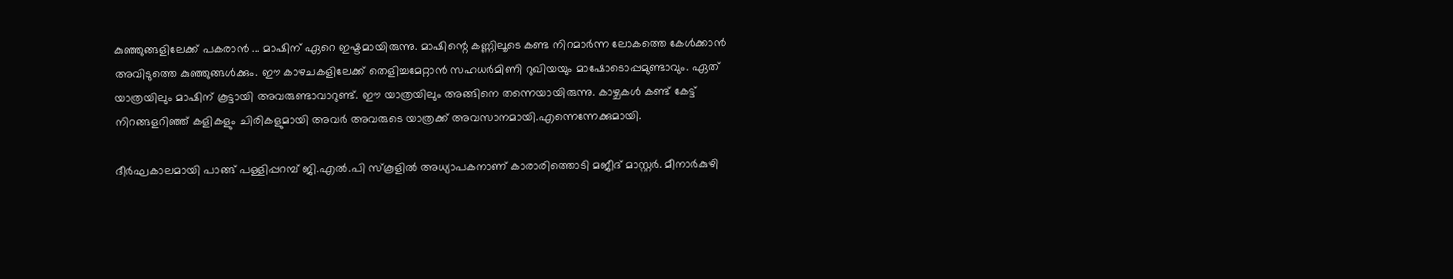കുഞ്ഞുങ്ങളിലേക്ക് പകരാന്‍ ... മാഷിന് ഏറെ ഇഷ്ടമായിരുന്നു. മാഷിന്റെ കണ്ണിലൂടെ കണ്ട നിറമാര്‍ന്ന ലോകത്തെ കേള്‍ക്കാന്‍ അവിടുത്തെ കുഞ്ഞുങ്ങള്‍ക്കും. ഈ കാഴചകളിലേക്ക് തെളിച്ചമേറ്റാന്‍ സഹധര്‍മിണി റുഖിയയും മാഷോടൊപ്പമുണ്ടാവും. ഏത് യാത്രയിലും മാഷിന് കൂട്ടായി അവരുണ്ടാവാറുണ്ട്. ഈ യാത്രയിലും അങ്ങിനെ തന്നെയായിരുന്നു. കാഴ്ചകള്‍ കണ്ട് കേട്ട് നിറങ്ങളറിഞ്ഞ് കളികളും ചിരികളുമായി അവര്‍ അവരുടെ യാത്രക്ക് അവസാനമായി.എന്നെന്നേക്കുമായി.

ദീര്‍ഘകാലമായി പാങ്ങ് പള്ളിപ്പറമ്പ് ജി.എല്‍.പി സ്‌കൂളില്‍ അധ്യാപകനാണ് കാരാരിത്തൊടി മജീദ് മാസ്റ്റര്‍. മീനാര്‍കുഴി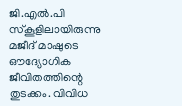ജി.എല്‍.പി സ്‌കൂളിലായിരുന്നു മജീദ് മാഷുടെ ഔദ്യോഗിക ജീവിതത്തിന്റെ തുടക്കം. വിവിധ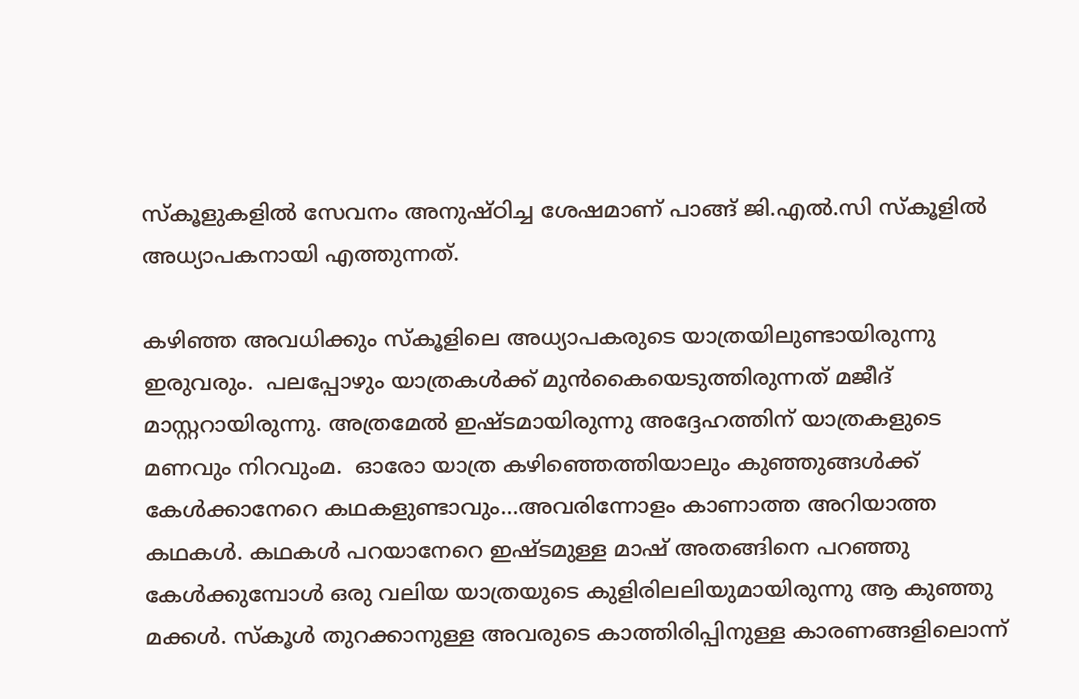സ്‌കൂളുകളില്‍ സേവനം അനുഷ്ഠിച്ച ശേഷമാണ് പാങ്ങ് ജി.എല്‍.സി സ്‌കൂളില്‍ അധ്യാപകനായി എത്തുന്നത്.

കഴിഞ്ഞ അവധിക്കും സ്‌കൂളിലെ അധ്യാപകരുടെ യാത്രയിലുണ്ടായിരുന്നു ഇരുവരും.  പലപ്പോഴും യാത്രകള്‍ക്ക് മുന്‍കൈയെടുത്തിരുന്നത് മജീദ് മാസ്റ്ററായിരുന്നു. അത്രമേല്‍ ഇഷ്ടമായിരുന്നു അദ്ദേഹത്തിന് യാത്രകളുടെ മണവും നിറവുംമ.  ഓരോ യാത്ര കഴിഞ്ഞെത്തിയാലും കുഞ്ഞുങ്ങള്‍ക്ക് കേള്‍ക്കാനേറെ കഥകളുണ്ടാവും...അവരിന്നോളം കാണാത്ത അറിയാത്ത കഥകള്‍. കഥകള്‍ പറയാനേറെ ഇഷ്ടമുള്ള മാഷ് അതങ്ങിനെ പറഞ്ഞു കേള്‍ക്കുമ്പോള്‍ ഒരു വലിയ യാത്രയുടെ കുളിരിലലിയുമായിരുന്നു ആ കുഞ്ഞു മക്കള്‍. സ്‌കൂള്‍ തുറക്കാനുള്ള അവരുടെ കാത്തിരിപ്പിനുള്ള കാരണങ്ങളിലൊന്ന്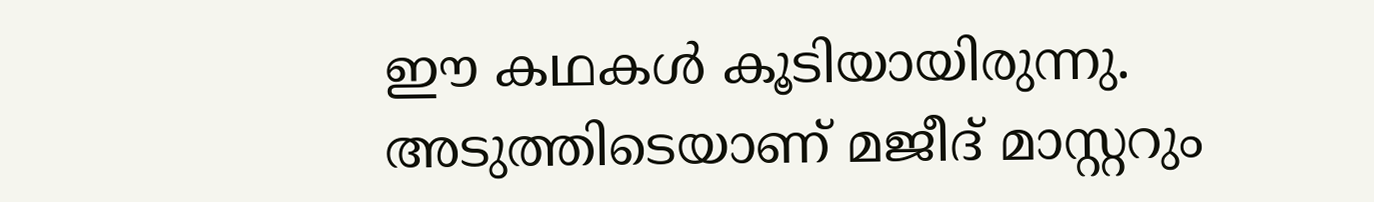ഈ കഥകള്‍ കൂടിയായിരുന്നു. അടുത്തിടെയാണ് മജീദ് മാസ്റ്ററും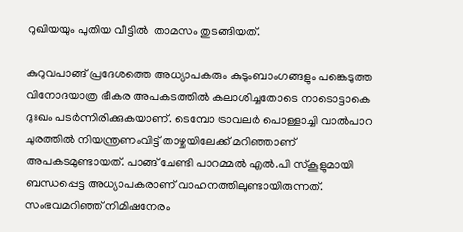റുഖിയയും പുതിയ വീട്ടില്‍  താമസം തുടങ്ങിയത്.

കുറുവപാങ്ങ് പ്രദേശത്തെ അധ്യാപകരും കുടുംബാംഗങ്ങളും പങ്കെടുത്ത വിനോദയാത്ര ഭീകര അപകടത്തില്‍ കലാശിച്ചതോടെ നാടൊട്ടാകെ ദുഃഖം പടര്‍ന്നിരിക്കുകയാണ്. ടെമ്പോ ട്രാവലര്‍ പൊള്ളാച്ചി വാല്‍പാറ ചുരത്തില്‍ നിയന്ത്രണംവിട്ട് താഴ്ചയിലേക്ക് മറിഞ്ഞാണ് അപകടമുണ്ടായത്. പാങ്ങ് ചേണ്ടി പാറമ്മല്‍ എല്‍.പി സ്‌കൂളുമായി ബന്ധപ്പെട്ട അധ്യാപകരാണ് വാഹനത്തിലുണ്ടായിരുന്നത്.  സംഭവമറിഞ്ഞ് നിമിഷനേരം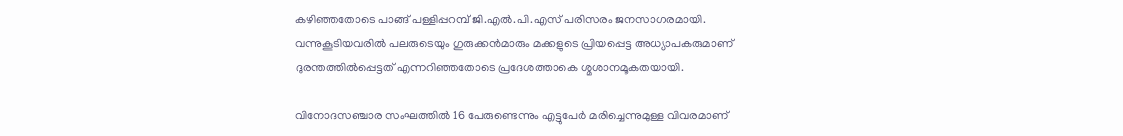കഴിഞ്ഞതോടെ പാങ്ങ് പള്ളിപ്പറമ്പ് ജി.എല്‍.പി.എസ് പരിസരം ജനസാഗരമായി. വന്നുകൂടിയവരില്‍ പലരുടെയും ഗുരുക്കന്‍മാരും മക്കളുടെ പ്രിയപ്പെട്ട അധ്യാപകരുമാണ് ദുരന്തത്തില്‍പ്പെട്ടത് എന്നറിഞ്ഞതോടെ പ്രദേശത്താകെ ശ്മശാനമൂകതയായി.

വിനോദസഞ്ചാര സംഘത്തില്‍ 16 പേരുണ്ടെന്നും എട്ടുപേര്‍ മരിച്ചെന്നുമുള്ള വിവരമാണ്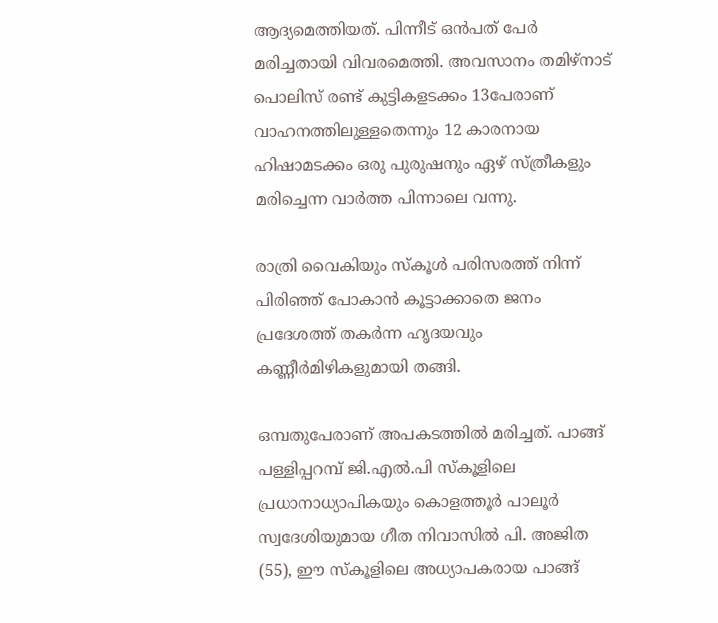ആദ്യമെത്തിയത്. പിന്നീട് ഒന്‍പത് പേര്‍ മരിച്ചതായി വിവരമെത്തി. അവസാനം തമിഴ്‌നാട് പൊലിസ് രണ്ട് കുട്ടികളടക്കം 13പേരാണ് വാഹനത്തിലുള്ളതെന്നും 12 കാരനായ ഹിഷാമടക്കം ഒരു പുരുഷനും ഏഴ് സ്ത്രീകളും മരിച്ചെന്ന വാര്‍ത്ത പിന്നാലെ വന്നു.

രാത്രി വൈകിയും സ്‌കൂള്‍ പരിസരത്ത് നിന്ന് പിരിഞ്ഞ് പോകാന്‍ കൂട്ടാക്കാതെ ജനം പ്രദേശത്ത് തകര്‍ന്ന ഹൃദയവും കണ്ണീര്‍മിഴികളുമായി തങ്ങി.

ഒമ്പതുപേരാണ് അപകടത്തില്‍ മരിച്ചത്. പാങ്ങ് പള്ളിപ്പറമ്പ് ജി.എല്‍.പി സ്‌കൂളിലെ പ്രധാനാധ്യാപികയും കൊളത്തൂര്‍ പാലൂര്‍ സ്വദേശിയുമായ ഗീത നിവാസില്‍ പി. അജിത (55), ഈ സ്‌കൂളിലെ അധ്യാപകരായ പാങ്ങ്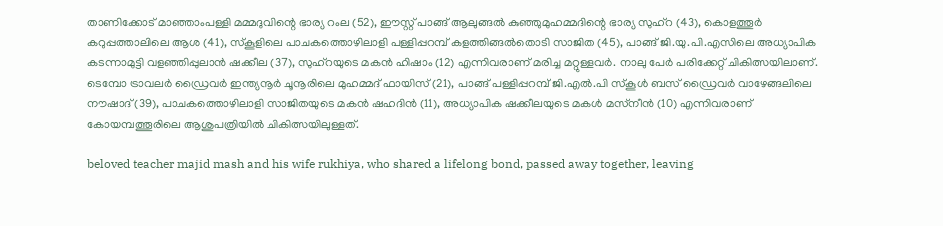താണിക്കോട് മാഞ്ഞാംപള്ളി മമ്മദുവിന്റെ ഭാര്യ റംല (52), ഈസ്റ്റ് പാങ്ങ് ആലുങ്ങല്‍ കുഞ്ഞുമുഹമ്മദിന്റെ ഭാര്യ സുഹ്‌റ (43), കൊളത്തൂര്‍ കറുപ്പത്താലിലെ ആശ (41), സ്‌കൂളിലെ പാചകത്തൊഴിലാളി പള്ളിപ്പറമ്പ് കളത്തിങ്ങല്‍തൊടി സാജിത (45), പാങ്ങ് ജി.യു.പി.എസിലെ അധ്യാപിക കടന്നാമുട്ടി വളഞ്ഞിപ്പുലാന്‍ ഷക്കീല (37), സുഹ്‌റയുടെ മകന്‍ ഹിഷാം (12) എന്നിവരാണ് മരിച്ച മറ്റുള്ളവര്‍. നാലു പേര്‍ പരിക്കേറ്റ് ചികിത്സയിലാണ്. ടെമ്പോ ട്രാവലര്‍ ഡ്രൈവര്‍ ഇന്ത്യനൂര്‍ ചൂനൂരിലെ മുഹമ്മദ് ഫായിസ് (21), പാങ്ങ് പള്ളിപ്പറമ്പ് ജി.എല്‍.പി സ്‌കൂള്‍ ബസ് ഡ്രൈവര്‍ വാഴേങ്ങലിലെ നൗഷാദ് (39), പാചകത്തൊഴിലാളി സാജിതയുടെ മകന്‍ ഷഹദിന്‍ (11), അധ്യാപിക ഷക്കീലയുടെ മകള്‍ മസ്‌നീന്‍ (10) എന്നിവരാണ് കോയമ്പത്തൂരിലെ ആശുപത്രിയില്‍ ചികിത്സയിലുള്ളത്.

beloved teacher majid mash and his wife rukhiya, who shared a lifelong bond, passed away together, leaving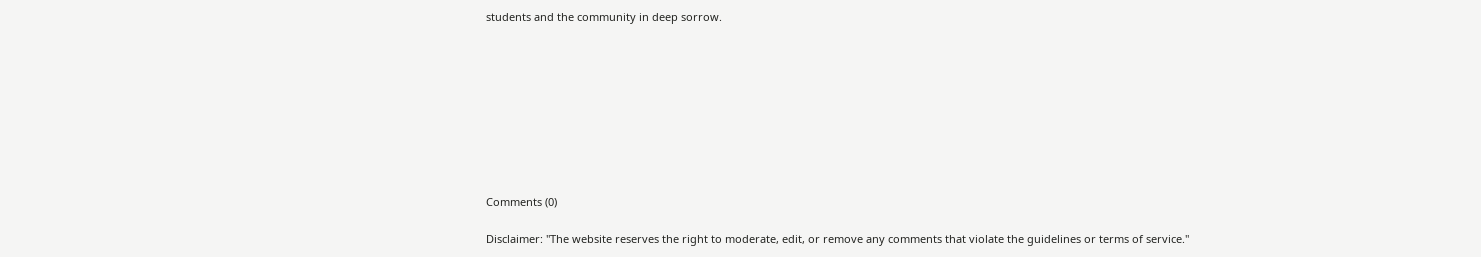students and the community in deep sorrow.









Comments (0)

Disclaimer: "The website reserves the right to moderate, edit, or remove any comments that violate the guidelines or terms of service."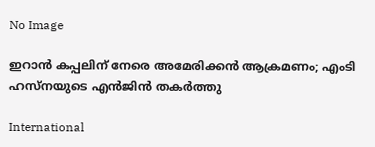No Image

ഇറാൻ കപ്പലിന് നേരെ അമേരിക്കൻ ആക്രമണം; എംടി ഹസ്നയുടെ എൻജിൻ തകർത്തു

International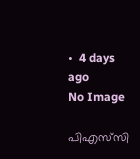•  4 days ago
No Image

പിഎസ്‌സി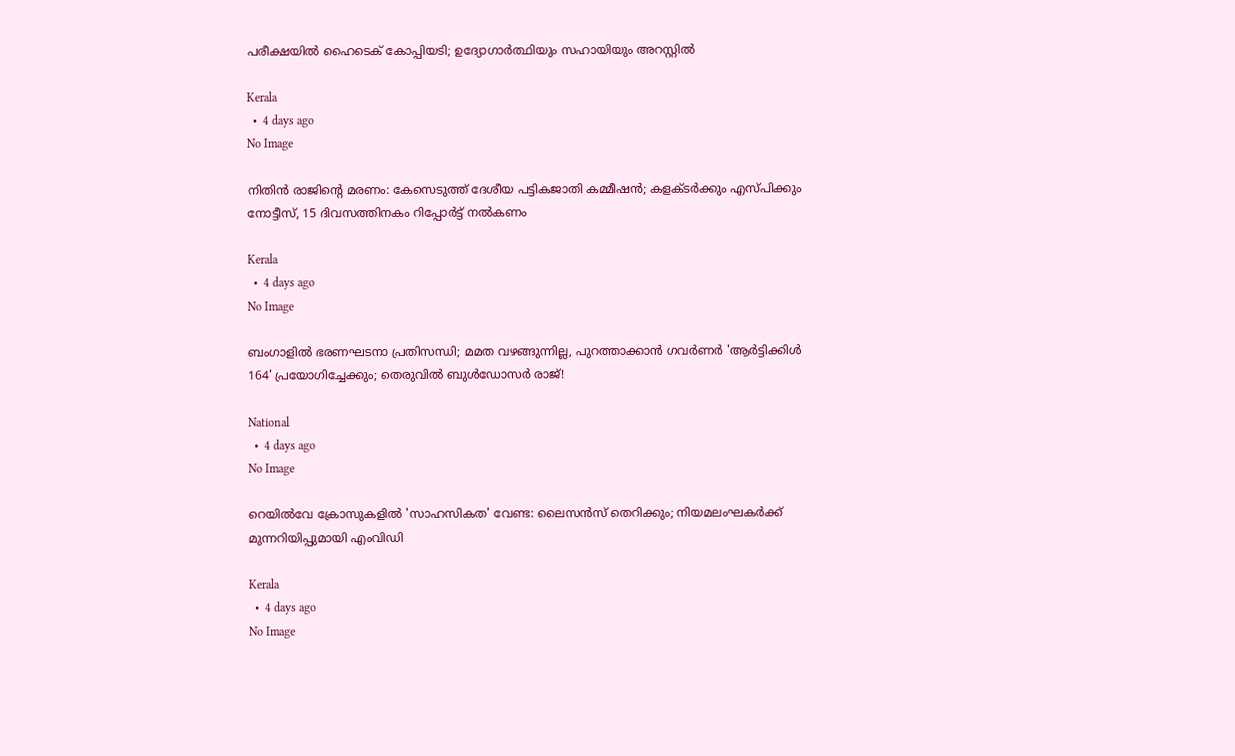പരീക്ഷയിൽ ഹൈടെക് കോപ്പിയടി; ഉദ്യോഗാർത്ഥിയും സഹായിയും അറസ്റ്റിൽ

Kerala
  •  4 days ago
No Image

നിതിൻ രാജിന്റെ മരണം: കേസെടുത്ത് ദേശീയ പട്ടികജാതി കമ്മീഷൻ; കളക്ടർക്കും എസ്പിക്കും നോട്ടീസ്, 15 ദിവസത്തിനകം റിപ്പോർട്ട് നൽകണം

Kerala
  •  4 days ago
No Image

ബംഗാളിൽ ഭരണഘടനാ പ്രതിസന്ധി; മമത വഴങ്ങുന്നില്ല, പുറത്താക്കാൻ ഗവർണർ 'ആർട്ടിക്കിൾ 164' പ്രയോഗിച്ചേക്കും; തെരുവിൽ ബുൾഡോസർ രാജ്!

National
  •  4 days ago
No Image

റെയിൽവേ ക്രോസുകളിൽ 'സാഹസികത' വേണ്ട: ലൈസൻസ് തെറിക്കും; നിയമലംഘകർക്ക് മുന്നറിയിപ്പുമായി എംവിഡി

Kerala
  •  4 days ago
No Image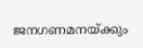ജനഗണമനയ്ക്കും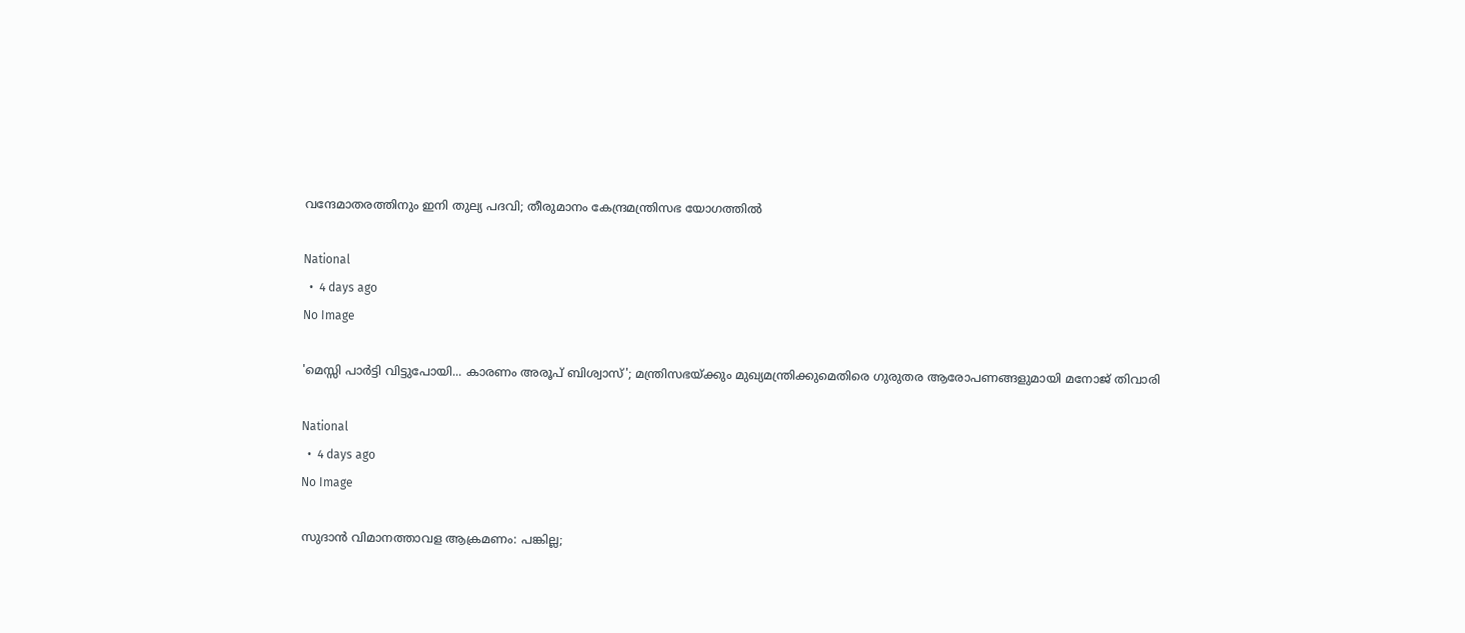വന്ദേമാതരത്തിനും ഇനി തുല്യ പദവി; തീരുമാനം കേന്ദ്രമന്ത്രിസഭ യോഗത്തിൽ

National
  •  4 days ago
No Image

'മെസ്സി പാർട്ടി വിട്ടുപോയി... കാരണം അരൂപ് ബിശ്വാസ്'; മന്ത്രിസഭയ്ക്കും മുഖ്യമന്ത്രിക്കുമെതിരെ ഗുരുതര ആരോപണങ്ങളുമായി മനോജ് തിവാരി

National
  •  4 days ago
No Image

സുദാൻ വിമാനത്താവള ആക്രമണം: പങ്കില്ല;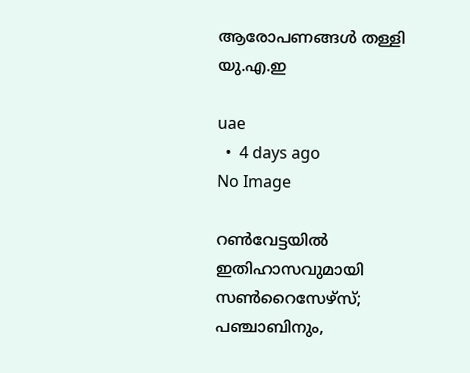ആരോപണങ്ങൾ തള്ളി യു.എ.ഇ

uae
  •  4 days ago
No Image

റൺവേട്ടയിൽ ഇതിഹാസവുമായി സൺറൈസേഴ്‌സ്; പഞ്ചാബിനും,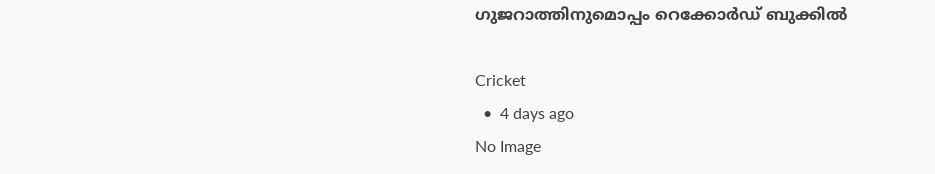ഗുജറാത്തിനുമൊപ്പം റെക്കോർഡ് ബുക്കിൽ

Cricket
  •  4 days ago
No Image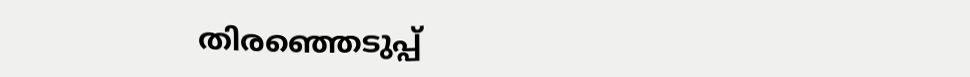തിരഞ്ഞെടുപ്പ്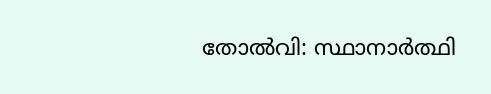തോൽവി: സ്ഥാനാർത്ഥി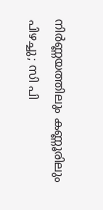നിർണ്ണയത്തിലും കണ്ണൂരിലും പിഴച്ചു; സി പി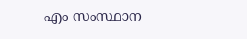എം സംസ്ഥാന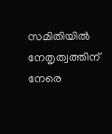സമിതിയിൽ നേതൃത്വത്തിന് നേരെ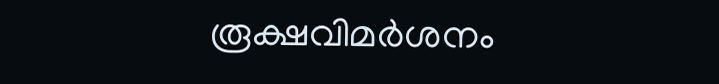രൂക്ഷവിമർശനം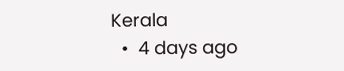Kerala
  •  4 days ago